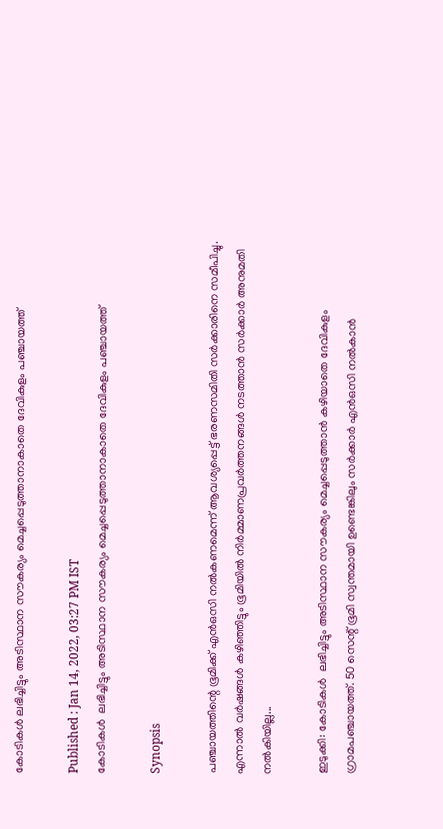കോടികള്‍ ലഭിച്ചിട്ടും അടിസ്ഥാന സൗകര്യം മെച്ചപ്പെടുത്താനാകാതെ ദേവികുളം പഞ്ചായത്ത്

Published : Jan 14, 2022, 03:27 PM IST
കോടികള്‍  ലഭിച്ചിട്ടും അടിസ്ഥാന സൗകര്യം മെച്ചപ്പെടുത്താനാകാതെ ദേവികുളം പഞ്ചായത്ത്

Synopsis

പഞ്ചായത്തിന്റെ ഭൂമിക്ക് എന്‍ഒസി നല്‍കണമെന്ന് ആവശ്യപ്പെട്ട് ഭരണസമിതി സര്‍ക്കാരിനെ സമീപിച്ചു. എന്നാല്‍ വര്‍ഷങ്ങള്‍ കഴിഞ്ഞിട്ടും ഭൂമിയില്‍ നിര്‍മ്മാണപ്രവര്‍ത്തനങ്ങള്‍ നടത്താന്‍ സര്‍ക്കാര്‍ അനുമതി നല്‍കിയില്ല...

ഇടുക്കി: കോടികള്‍  ലഭിച്ചിട്ടും അടിസ്ഥാന സൗകര്യം മെച്ചപ്പെടുത്താന്‍ കഴിയാതെ ദേവികുളം ഗ്രാമപഞ്ചായത്ത്. 50 സെന്റ് ഭൂമി സ്വന്തമായി ഉണ്ടെങ്കിലും സര്‍ക്കാര്‍ എന്‍ഒസി നല്‍കാന്‍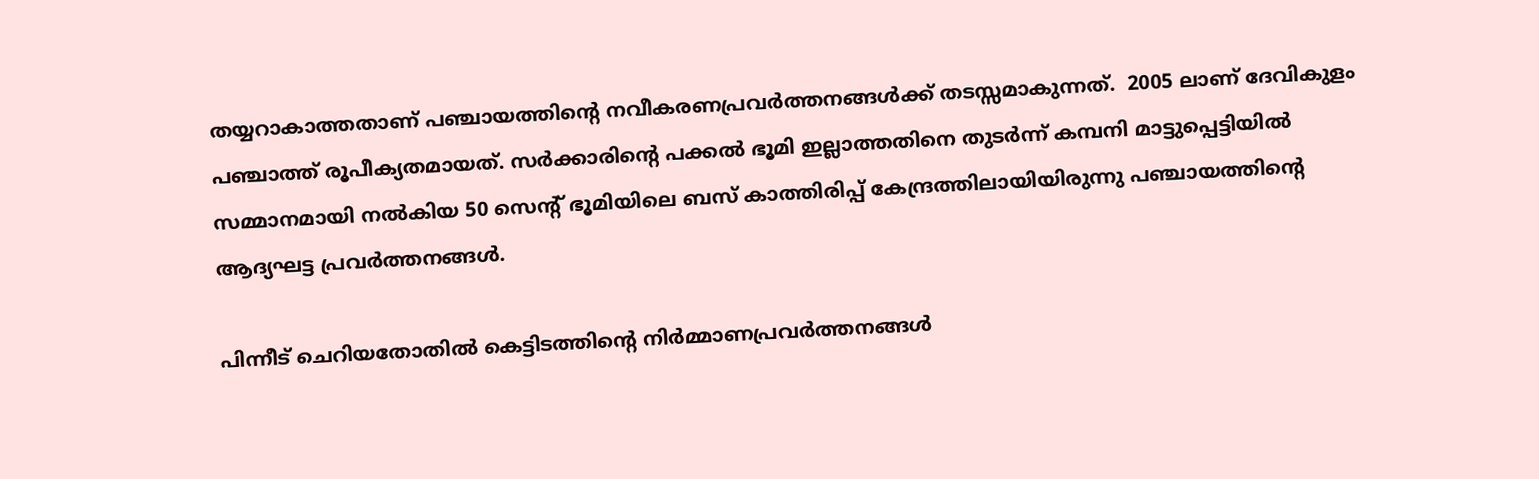തയ്യറാകാത്തതാണ് പഞ്ചായത്തിന്റെ നവീകരണപ്രവര്‍ത്തനങ്ങള്‍ക്ക് തടസ്സമാകുന്നത്.  2005 ലാണ് ദേവികുളം പഞ്ചാത്ത് രൂപീക്യതമായത്. സര്‍ക്കാരിന്റെ പക്കല്‍ ഭൂമി ഇല്ലാത്തതിനെ തുടര്‍ന്ന് കമ്പനി മാട്ടുപ്പെട്ടിയില്‍ സമ്മാനമായി നല്‍കിയ 50 സെന്റ് ഭൂമിയിലെ ബസ് കാത്തിരിപ്പ് കേന്ദ്രത്തിലായിയിരുന്നു പഞ്ചായത്തിന്റെ ആദ്യഘട്ട പ്രവര്‍ത്തനങ്ങള്‍.

പിന്നീട് ചെറിയതോതില്‍ കെട്ടിടത്തിന്റെ നിര്‍മ്മാണപ്രവര്‍ത്തനങ്ങള്‍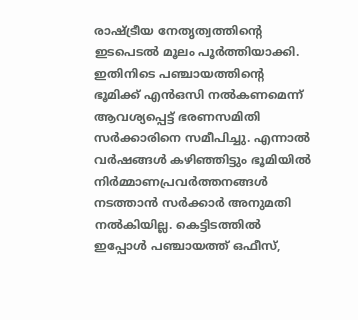രാഷ്ട്രീയ നേതൃത്വത്തിന്റെ ഇടപെടല്‍ മൂലം പൂര്‍ത്തിയാക്കി. ഇതിനിടെ പഞ്ചായത്തിന്റെ ഭൂമിക്ക് എന്‍ഒസി നല്‍കണമെന്ന് ആവശ്യപ്പെട്ട് ഭരണസമിതി സര്‍ക്കാരിനെ സമീപിച്ചു. എന്നാല്‍ വര്‍ഷങ്ങള്‍ കഴിഞ്ഞിട്ടും ഭൂമിയില്‍ നിര്‍മ്മാണപ്രവര്‍ത്തനങ്ങള്‍ നടത്താന്‍ സര്‍ക്കാര്‍ അനുമതി നല്‍കിയില്ല. കെട്ടിടത്തില്‍ ഇപ്പോള്‍ പഞ്ചായത്ത് ഒഫീസ്,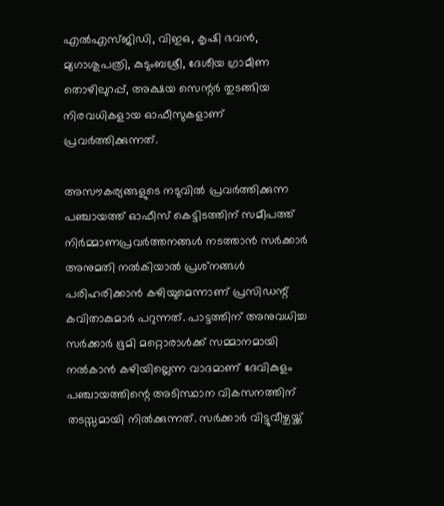എല്‍എസ്ജിഡി, വിഇഒ, കൃഷി ഭവൻ, മ്യഗാശുപത്രി, കുടുംബശ്രീ, ദേശീയ ഗ്രാമീണ തൊഴിലുറപ്പ്, അക്ഷയ സെന്റര്‍ തുടങ്ങിയ നിരവധികളായ ഓഫീസുകളാണ് പ്രവര്‍ത്തിക്കുന്നത്.

അസൗകര്യങ്ങളുടെ നടുവില്‍ പ്രവര്‍ത്തിക്കുന്ന പഞ്ചായത്ത് ഓഫീസ് കെട്ടിടത്തിന് സമീപത്ത് നിര്‍മ്മാണപ്രവര്‍ത്തനങ്ങള്‍ നടത്താന്‍ സര്‍ക്കാര്‍ അനുമതി നല്‍കിയാല്‍ പ്രശ്‌നങ്ങള്‍ പരിഹരിക്കാന്‍ കഴിയുമെന്നാണ് പ്രസിഡന്റ് കവിതാകുമാര്‍ പറുന്നത്. പാട്ടത്തിന് അനുവധിച്ച സര്‍ക്കാര്‍ ഭൂമി മറ്റൊരാള്‍ക്ക് സമ്മാനമായി നല്‍കാന്‍ കഴിയില്ലെന്ന വാദമാണ് ദേവികുളം പഞ്ചായത്തിന്റെ അടിസ്ഥാന വികസനത്തിന് തടസ്സമായി നില്‍ക്കുന്നത്. സര്‍ക്കാര്‍ വിട്ടുവീഴ്ചയ്ക്ക്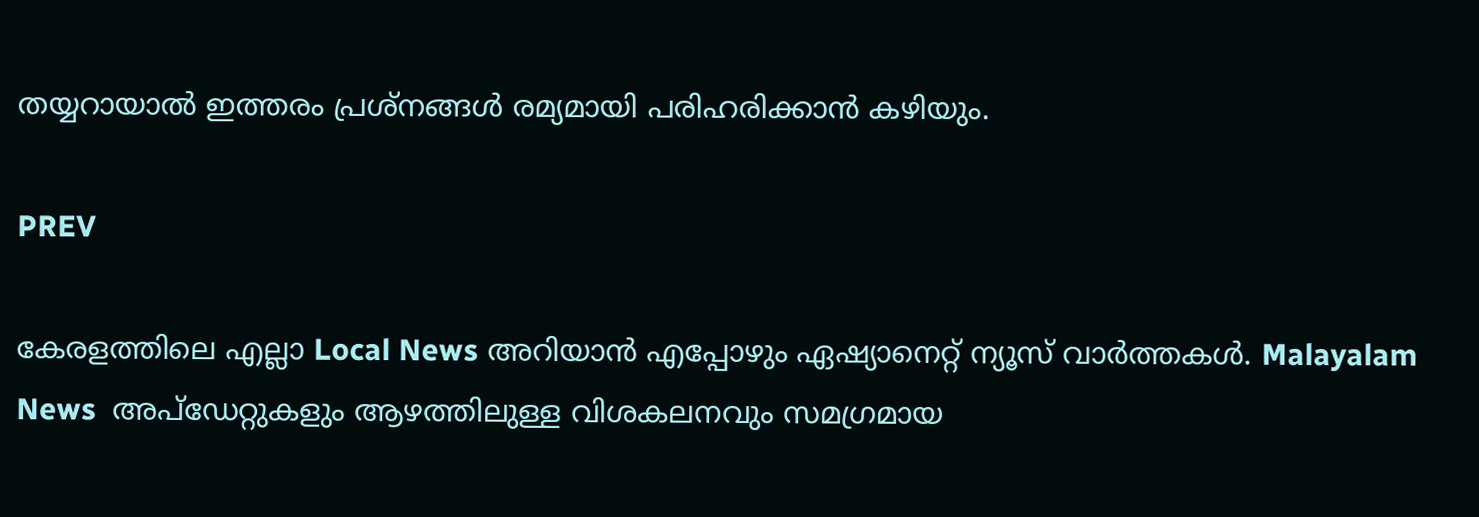തയ്യറായാല്‍ ഇത്തരം പ്രശ്‌നങ്ങള്‍ രമ്യമായി പരിഹരിക്കാന്‍ കഴിയും.

PREV

കേരളത്തിലെ എല്ലാ Local News അറിയാൻ എപ്പോഴും ഏഷ്യാനെറ്റ് ന്യൂസ് വാർത്തകൾ. Malayalam News  അപ്‌ഡേറ്റുകളും ആഴത്തിലുള്ള വിശകലനവും സമഗ്രമായ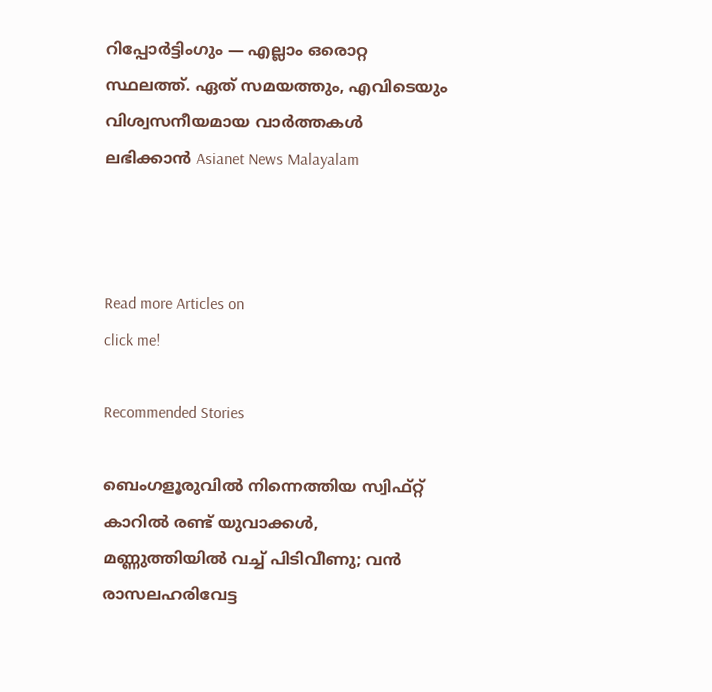റിപ്പോർട്ടിംഗും — എല്ലാം ഒരൊറ്റ സ്ഥലത്ത്. ഏത് സമയത്തും, എവിടെയും വിശ്വസനീയമായ വാർത്തകൾ ലഭിക്കാൻ Asianet News Malayalam



Read more Articles on
click me!

Recommended Stories

ബെംഗളൂരുവിൽ നിന്നെത്തിയ സ്വിഫ്റ്റ് കാറിൽ രണ്ട് യുവാക്കൾ, മണ്ണുത്തിയില്‍ വച്ച് പിടിവീണു; വൻ രാസലഹരിവേട്ട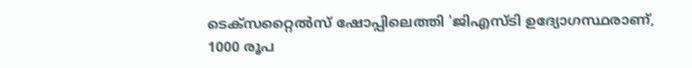ടെക്സറ്റൈൽസ് ഷോപ്പിലെത്തി 'ജിഎസ്ടി ഉദ്യോഗസ്ഥരാണ്, 1000 രൂപ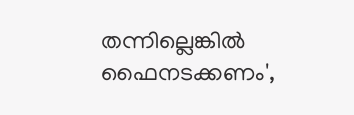തന്നില്ലെങ്കിൽ ഫൈനടക്കണം',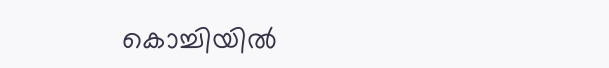കൊച്ചിയിൽ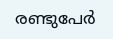രണ്ടുപേര്‍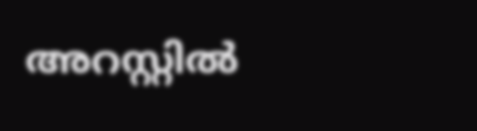അറസ്റ്റിൽ